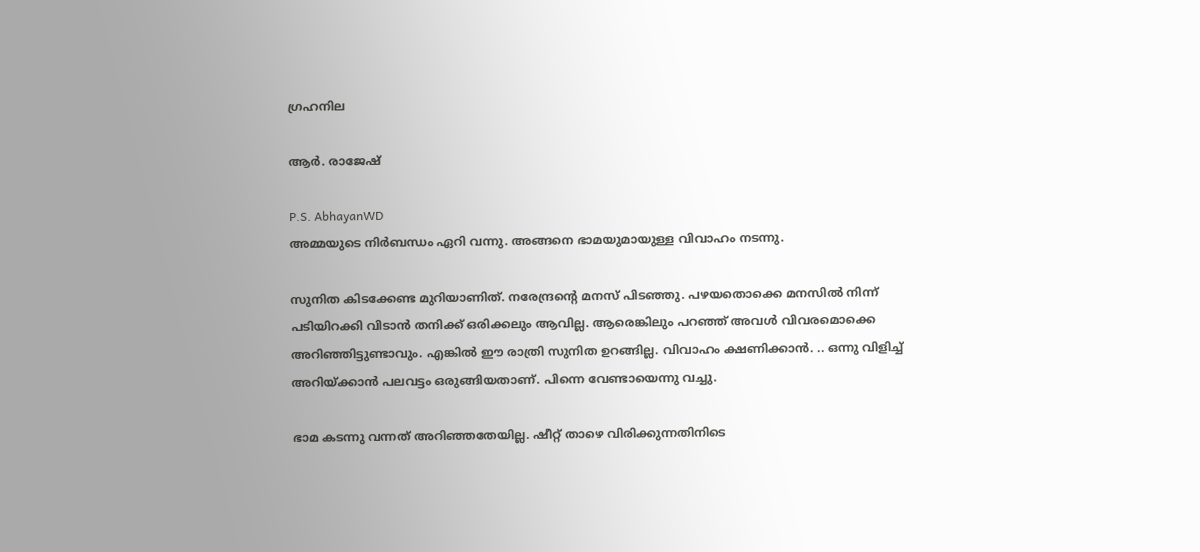ഗ്രഹനില

ആര്‍. രാജേഷ്

P.S. AbhayanWD
അമ്മയുടെ നിര്‍ബന്ധം ഏറി വന്നു. അങ്ങനെ ഭാമയുമായുള്ള വിവാഹം നടന്നു.

സുനിത കിടക്കേണ്ട മുറിയാണിത്. നരേന്ദ്രന്‍റെ മനസ് പിടഞ്ഞു. പഴയതൊക്കെ മനസില്‍ നിന്ന് പടിയിറക്കി വിടാന്‍ തനിക്ക് ഒരിക്കലും ആവില്ല. ആരെങ്കിലും പറഞ്ഞ് അവള്‍ വിവരമൊക്കെ അറിഞ്ഞിട്ടുണ്ടാവും. എങ്കില്‍ ഈ രാത്രി സുനിത ഉറങ്ങില്ല. വിവാഹം ക്ഷണിക്കാന്‍. .. ഒന്നു വിളിച്ച് അറിയ്ക്കാന്‍ പലവട്ടം ഒരുങ്ങിയതാണ്. പിന്നെ വേണ്ടായെന്നു വച്ചു.

ഭാമ കടന്നു വന്നത് അറിഞ്ഞതേയില്ല. ഷീറ്റ് താഴെ വിരിക്കുന്നതിനിടെ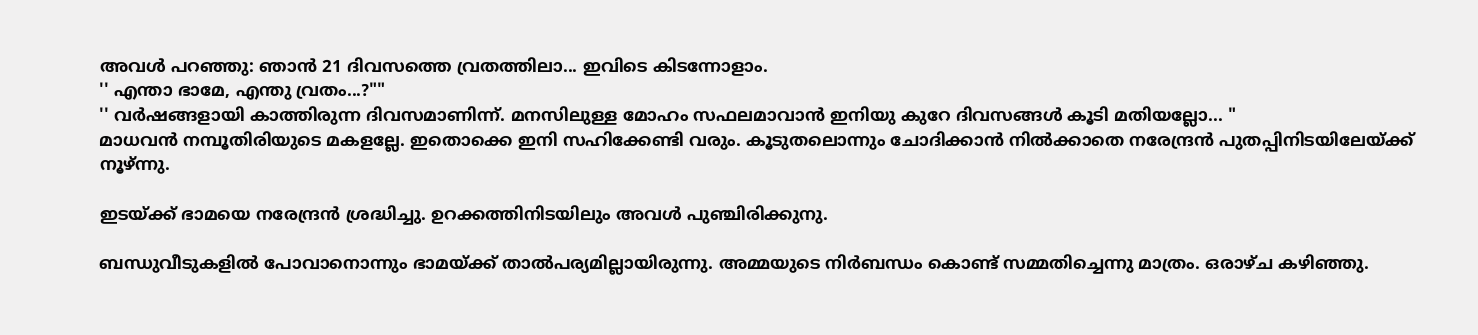അവള്‍ പറഞ്ഞു: ഞാന്‍ 21 ദിവസത്തെ വ്രതത്തിലാ... ഇവിടെ കിടന്നോളാം.
'' എന്താ ഭാമേ, എന്തു വ്രതം...?""
'' വര്‍ഷങ്ങളായി കാത്തിരുന്ന ദിവസമാണിന്ന്. മനസിലുള്ള മോഹം സഫലമാവാന്‍ ഇനിയു കുറേ ദിവസങ്ങള്‍ കൂടി മതിയല്ലോ... "
മാധവന്‍ നമ്പൂതിരിയുടെ മകളല്ലേ. ഇതൊക്കെ ഇനി സഹിക്കേണ്ടി വരും. കൂടുതലൊന്നും ചോദിക്കാന്‍ നില്‍ക്കാതെ നരേന്ദ്രന്‍ പുതപ്പിനിടയിലേയ്ക്ക് നൂഴ്ന്നു.

ഇടയ്ക്ക് ഭാമയെ നരേന്ദ്രന്‍ ശ്രദ്ധിച്ചു. ഉറക്കത്തിനിടയിലും അവള്‍ പുഞ്ചിരിക്കുനു.

ബന്ധുവീടുകളില്‍ പോവാനൊന്നും ഭാമയ്ക്ക് താല്‍‌പര്യമില്ലായിരുന്നു. അമ്മയുടെ നിര്‍ബന്ധം കൊണ്ട് സമ്മതിച്ചെന്നു മാത്രം. ഒരാഴ്ച കഴിഞ്ഞു.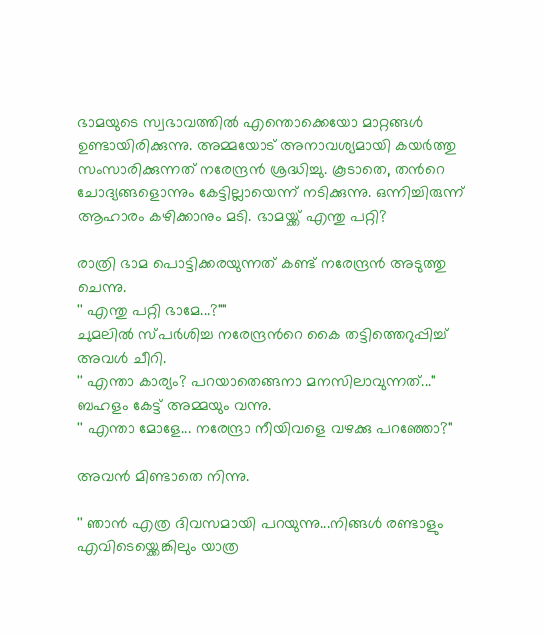ഭാമയുടെ സ്വഭാവത്തില്‍ എന്തൊക്കെയോ മാറ്റങ്ങള്‍ ഉണ്ടായിരിക്കുന്നു. അമ്മയോട് അനാവശ്യമായി കയര്‍ത്തു സംസാരിക്കുന്നത് നരേന്ദ്രന്‍ ശ്രദ്ധിച്ചു. കൂടാതെ, തന്‍റെ ചോദ്യങ്ങളൊന്നും കേട്ടില്ലായെന്ന് നടിക്കുന്നു. ഒന്നിച്ചിരുന്ന് ആഹാരം കഴിക്കാനും മടി. ഭാമയ്ക്ക് എന്തു പറ്റി?

രാത്രി ഭാമ പൊട്ടിക്കരയുന്നത് കണ്ട് നരേന്ദ്രന്‍ അടുത്തു ചെന്നു.
'' എന്തു പറ്റി ഭാമേ...?""
ചുമലില്‍ സ്പര്‍ശിച്ച നരേന്ദ്രന്‍റെ കൈ തട്ടിത്തെറുപ്പിച്ച് അവള്‍ ചീറി.
'' എന്താ കാര്യം? പറയാതെങ്ങനാ മനസിലാവുന്നത്..."
ബഹളം കേട്ട് അമ്മയും വന്നു.
'' എന്താ മോളേ... നരേന്ദ്രാ നീയിവളെ വഴക്കു പറഞ്ഞോ?"

അവന്‍ മിണ്ടാതെ നിന്നു.

'' ഞാന്‍ എത്ര ദിവസമായി പറയുന്നു...നിങ്ങള്‍ രണ്ടാളും എവിടെയ്ക്കെങ്കിലും യാത്ര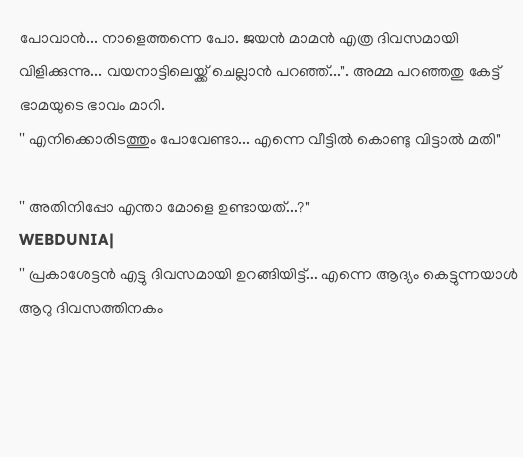പോവാന്‍... നാളെത്തന്നെ പോ. ജയന്‍ മാമന്‍ എത്ര ദിവസമായി വിളിക്കുന്നു... വയനാട്ടിലെയ്ക്ക് ചെല്ലാന്‍ പറഞ്ഞ്...". അമ്മ പറഞ്ഞതു കേട്ട് ഭാമയുടെ ഭാവം മാറി.
'' എനിക്കൊരിടത്തും പോവേണ്ടാ... എന്നെ വീട്ടില്‍ കൊണ്ടു വിട്ടാല്‍ മതി"

'' അതിനിപ്പോ എന്താ മോളെ ഉണ്ടായത്...?"
WEBDUNIA|
'' പ്രകാശേട്ടന്‍ എട്ടു ദിവസമായി ഉറങ്ങിയിട്ട്... എന്നെ ആദ്യം കെട്ടുന്നയാള്‍ ആറു ദിവസത്തിനകം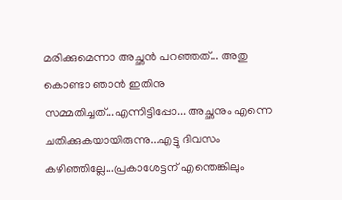മരിക്കുമെന്നാ അച്ഛന്‍ പറഞ്ഞത്... അതു കൊണ്ടാ ഞാന്‍ ഇതിനു സമ്മതിച്ചത്...എന്നിട്ടിപ്പോ... അച്ഛനും എന്നെ ചതിക്കുകയായിരുന്നു...എട്ടു ദിവസം കഴിഞ്ഞില്ലേ...പ്രകാശേട്ടന് എന്തെങ്കിലും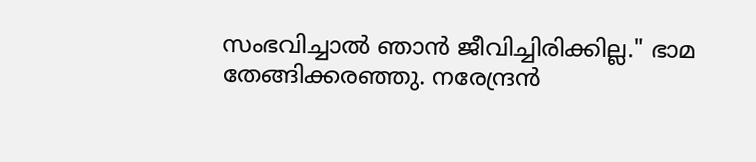സംഭവിച്ചാല്‍ ഞാന്‍ ജീവിച്ചിരിക്കില്ല." ഭാമ തേങ്ങിക്കരഞ്ഞു. നരേന്ദ്രന്‍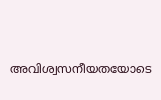അവിശ്വസനീയതയോടെ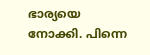ഭാര്യയെ നോക്കി. പിന്നെ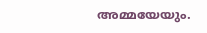അമ്മയേയും.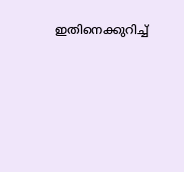ഇതിനെക്കുറിച്ച്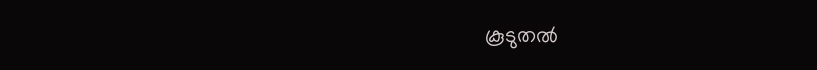കൂടുതല്‍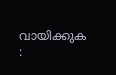വായിക്കുക :